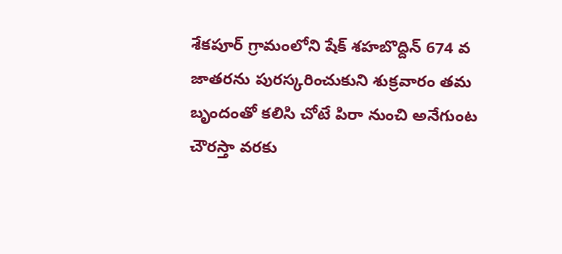శేకపూర్ గ్రామంలోని షేక్ శహబొద్దిన్ 674 వ జాతరను పురస్కరించుకుని శుక్రవారం తమ బృందంతో కలిసి చోటే పిరా నుంచి అనేగుంట చౌరస్తా వరకు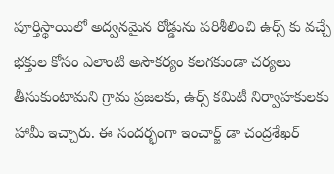పూర్తిస్థాయిలో అద్వనమైన రోడ్డును పరిశీలించి ఉర్స్ కు వచ్చే భక్తుల కోసం ఎలాంటి అసౌకర్యం కలగకుండా చర్యలు తీసుకుంటామని గ్రామ ప్రజలకు, ఉర్స్ కమిటీ నిర్వాహకులకు హామీ ఇచ్చారు. ఈ సందర్భంగా ఇంచార్జ్ డా చంద్రశేఖర్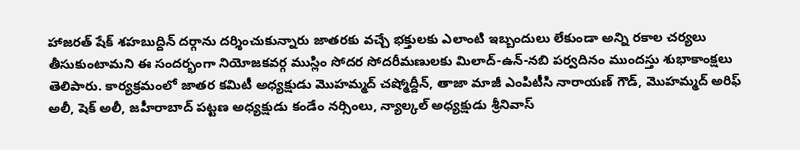హాజరత్ షేక్ శహబుద్దిన్ దర్గాను దర్శించుకున్నారు జాతరకు వచ్చే భక్తులకు ఎలాంటి ఇబ్బందులు లేకుండా అన్ని రకాల చర్యలు తీసుకుంటామని ఈ సందర్భంగా నియోజకవర్గ ముస్లిం సోదర సోదరీమణులకు మిలాద్-ఉన్-నబి పర్వదినం ముందస్తు శుభాకాంక్షలు తెలిపారు. కార్యక్రమంలో జాతర కమిటీ అధ్యక్షుడు మొహమ్మద్ చష్మోద్దీన్, తాజా మాజీ ఎంపిటీసి నారాయణ్ గౌడ్, మొహమ్మద్ అరిఫ్ అలీ, షెక్ అలీ, జహీరాబాద్ పట్టణ అధ్యక్షుడు కండేం నర్సింలు, న్యాల్కల్ అధ్యక్షుడు శ్రీనివాస్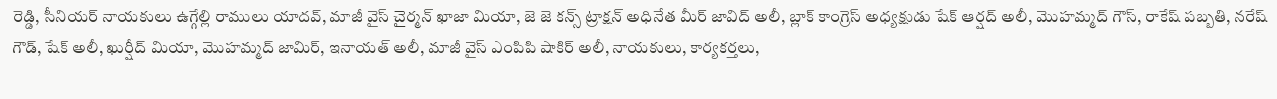రెడ్డి, సీనియర్ నాయకులు ఉగ్గేల్లి రాములు యాదవ్, మాజీ వైస్ చైర్మన్ ఖాజా మియా, జె జె కన్స్ ట్రాక్షన్ అధినేత మీర్ జావిద్ అలీ, బ్లాక్ కాంగ్రెస్ అధ్యక్షుడు షేక్ ఆర్షద్ అలీ, మొహమ్మద్ గౌస్, రాకేష్ పబ్బతి, నరేష్ గౌడ్, షేక్ అలీ, ఖుర్షీద్ మియా, మొహమ్మద్ జామిర్, ఇనాయత్ అలీ, మాజీ వైస్ ఎంపిపి షాకిర్ అలీ, నాయకులు, కార్యకర్తలు,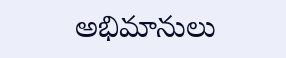అభిమానులు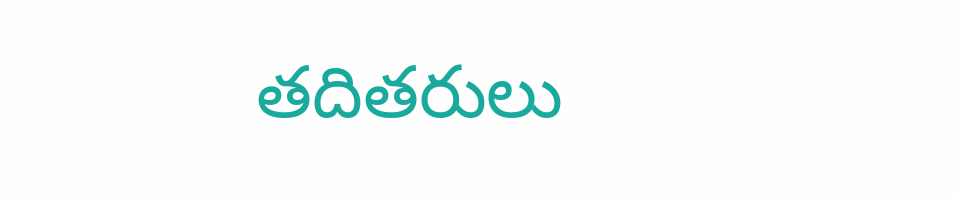తదితరులు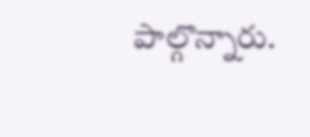పాల్గొన్నారు.